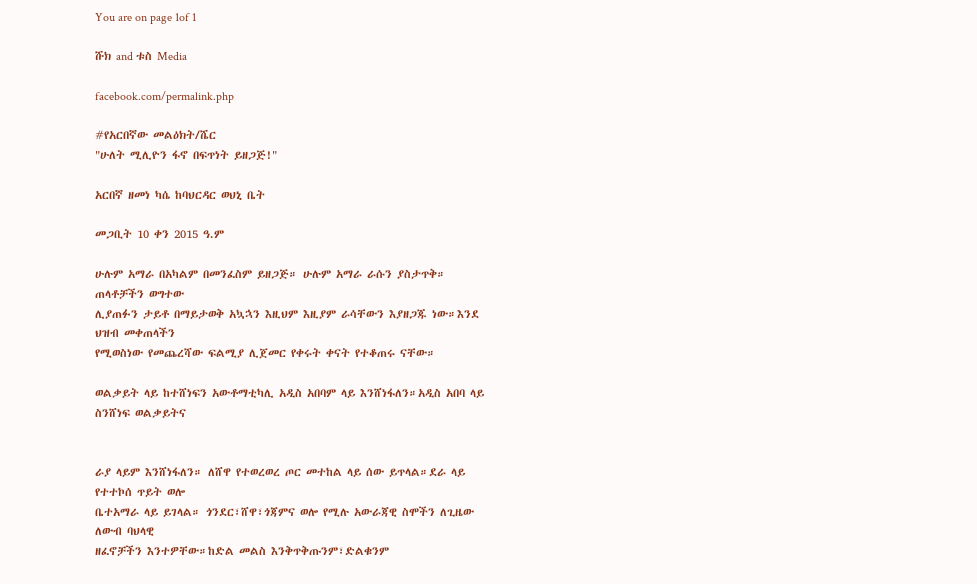You are on page 1of 1

ሹክ and ቱስ Media

facebook.com/permalink.php

#የአርበኛው መልዕክት/ሼር
"ሁለት ሚሊዮን ፋኖ በፍጥነት ይዘጋጅ!"

አርበኛ ዘመነ ካሴ ከባህርዳር ወህኒ ቤት

መጋቢት 10 ቀን 2015 ዓ.ም

ሁሉም አማራ በአካልም በመንፈስም ይዘጋጅ። ሁሉም አማራ ራሱን ያስታጥቅ። ጠላቶቻችን ወግተው
ሊያጠፉን ታይቶ በማይታወቅ አኳኋን እዚህም እዚያም ራሳቸውን እያዘጋጁ ነው።እንደ ህዝብ መቀጠላችን
የሚወስነው የመጨረሻው ፍልሚያ ሊጀመር የቀሩት ቀናት የተቆጠሩ ናቸው።

ወልቃይት ላይ ከተሸነፍን አውቶማቲካሊ አዲስ አበባም ላይ እንሸነፋለን።አዲስ አበባ ላይ ስንሸነፍ ወልቃይትና


ራያ ላይም እንሸነፋለን። ለሸዋ የተወረወረ ጦር መተከል ላይ ሰው ይጥላል።ደራ ላይ የተተኮሰ ጥይት ወሎ
ቤተአማራ ላይ ይገላል። ጎንደር፣ሸዋ፣ጎጃምና ወሎ የሚሉ አውራጃዊ ስሞችን ለጊዜው ለውብ ባህላዊ
ዘፈኖቻችን እንተዎቸው።ከድል መልስ እንቅጥቅጡንም፣ድልቁንም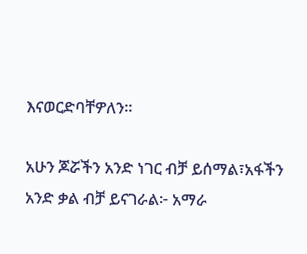እናወርድባቸዎለን።

አሁን ጆሯችን አንድ ነገር ብቻ ይሰማል፣አፋችን አንድ ቃል ብቻ ይናገራል፦ አማራ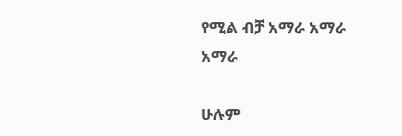የሚል ብቻ አማራ አማራ
አማራ

ሁሉም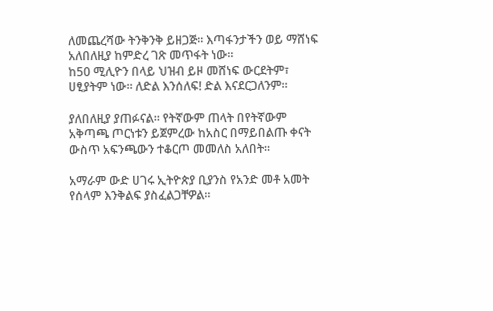ለመጨረሻው ትንቅንቅ ይዘጋጅ። እጣፋንታችን ወይ ማሸነፍ አለበለዚያ ከምድረ ገጽ መጥፋት ነው።
ከ50 ሚሊዮን በላይ ህዝብ ይዞ መሸነፍ ውርደትም፣ ሀፂያትም ነው። ለድል እንሰለፍ! ድል እናደርጋለንም።

ያለበለዚያ ያጠፉናል። የትኛውም ጠላት በየትኛውም አቅጣጫ ጦርነቱን ይጀምረው ከአስር በማይበልጡ ቀናት
ውስጥ አፍንጫውን ተቆርጦ መመለስ አለበት።

አማራም ውድ ሀገሩ ኢትዮጵያ ቢያንስ የአንድ መቶ አመት የሰላም እንቅልፍ ያስፈልጋቸዎል።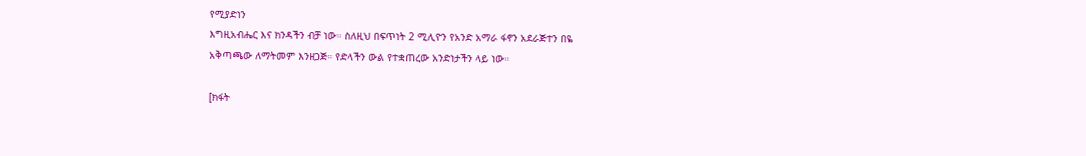የሚያድነን
እግዚአብሔር እና ክንዳችን ብቻ ነው። ስለዚህ በፍጥነት 2 ሚሊዮን የአንድ አማራ ፋኖን አደራጅተን በዬ
አቅጣጫው ለማትመም እንዘጋጅ። የድላችን ውል የተቋጠረው አንድነታችን ላይ ነው።

[ክፋት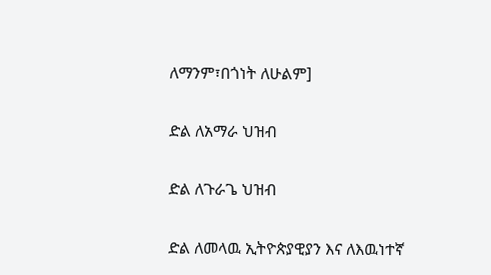ለማንም፣በጎነት ለሁልም]

ድል ለአማራ ህዝብ

ድል ለጉራጌ ህዝብ

ድል ለመላዉ ኢትዮጵያዊያን እና ለእዉነተኛ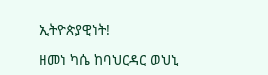ኢትዮጵያዊነት!

ዘመነ ካሴ ከባህርዳር ወህኒ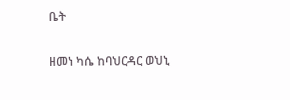ቤት

ዘመነ ካሴ ከባህርዳር ወህኒ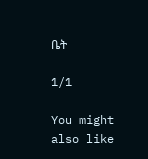ቤት

1/1

You might also like